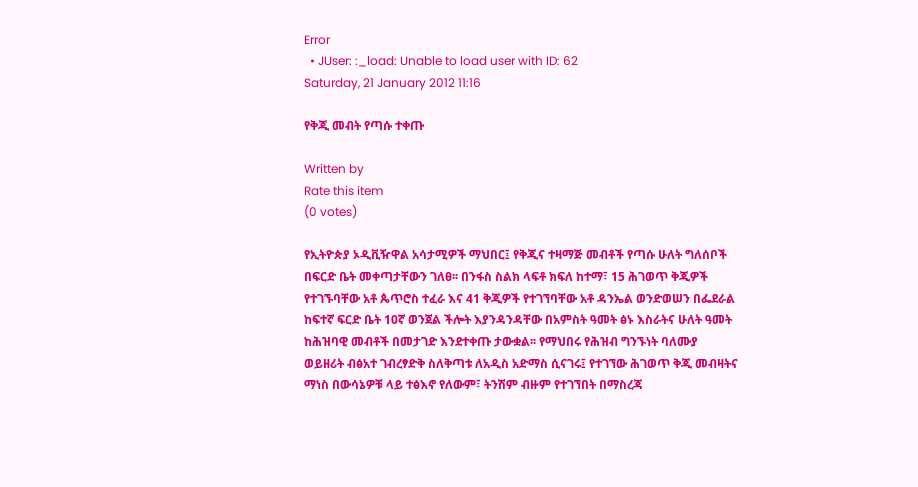Error
  • JUser: :_load: Unable to load user with ID: 62
Saturday, 21 January 2012 11:16

የቅጂ መብት የጣሱ ተቀጡ

Written by
Rate this item
(0 votes)

የኢትዮጵያ ኦዲቪዥዋል አሳታሚዎች ማህበር፤ የቅጂና ተዛማጅ መብቶች የጣሱ ሁለት ግለሰቦች በፍርድ ቤት መቀጣታቸውን ገለፀ፡፡ በንፋስ ስልክ ላፍቶ ክፍለ ከተማ፣ 15 ሕገወጥ ቅጂዎች የተገኙባቸው አቶ ጴጥሮስ ተፈራ እና 41 ቅጂዎች የተገኘባቸው አቶ ዳንኤል ወንድወሠን በፌደራል ከፍተኛ ፍርድ ቤት 10ኛ ወንጀል ችሎት እያንዳንዳቸው በአምስት ዓመት ፅኑ እስራትና ሁለት ዓመት ከሕዝባዊ መብቶች በመታገድ እንደተቀጡ ታውቋል፡፡ የማህበሩ የሕዝብ ግንኙነት ባለሙያ ወይዘሪት ብፅአተ ገብረፃድቅ ስለቅጣቱ ለአዲስ አድማስ ሲናገሩ፤ የተገኘው ሕገወጥ ቅጂ መብዛትና ማነስ በውሳኔዎቹ ላይ ተፅእኖ የለውም፣ ትንሽም ብዙም የተገኘበት በማስረጃ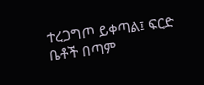ተረጋግጦ ይቀጣል፤ ፍርድ ቤቶች በጣም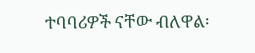ተባባሪዎች ናቸው ብለዋል፡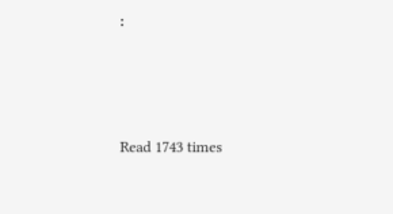፡





Read 1743 times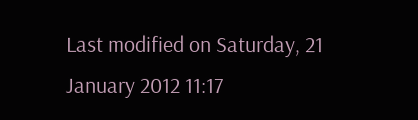Last modified on Saturday, 21 January 2012 11:17